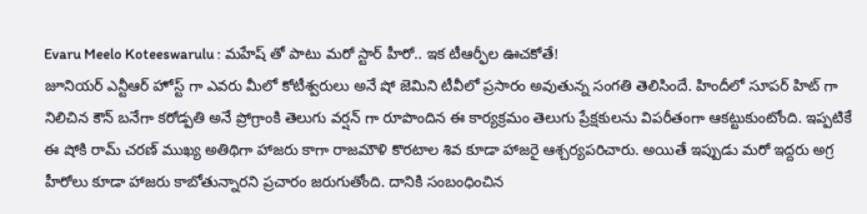Evaru Meelo Koteeswarulu : మహేష్ తో పాటు మరో స్టార్ హీరో.. ఇక టీఆర్ఫీల ఊచకోతే!
జూనియర్ ఎన్టీఆర్ హోస్ట్ గా ఎవరు మీలో కోటీశ్వరులు అనే షో జెమిని టీవీలో ప్రసారం అవుతున్న సంగతి తెలిసిందే. హిందీలో సూపర్ హిట్ గా నిలిచిన కౌన్ బనేగా కరోడ్పతి అనే ప్రోగ్రాంకి తెలుగు వర్షన్ గా రూపొందిన ఈ కార్యక్రమం తెలుగు ప్రేక్షకులను విపరీతంగా ఆకట్టుకుంటోంది. ఇప్పటికే ఈ షోకి రామ్ చరణ్ ముఖ్య అతిథిగా హాజరు కాగా రాజమౌళి కొరటాల శివ కూడా హాజరై ఆశ్చర్యపరిచారు. అయితే ఇప్పుడు మరో ఇద్దరు అగ్ర హీరోలు కూడా హాజరు కాబోతున్నారని ప్రచారం జరుగుతోంది. దానికి సంబంధించిన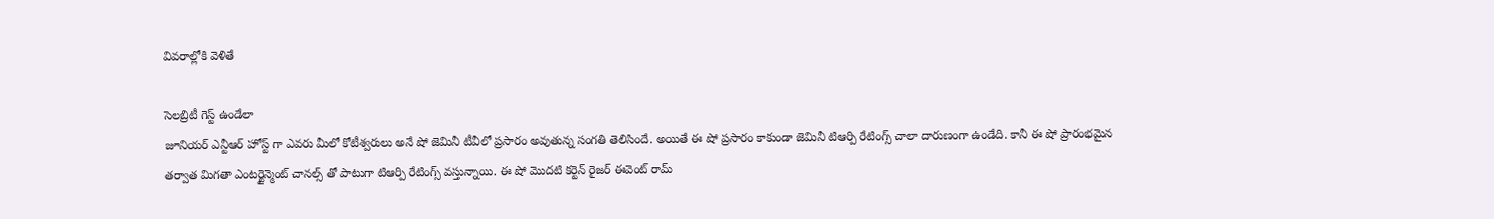వివరాల్లోకి వెళితే

సెలబ్రిటీ గెస్ట్ ఉండేలా
జూనియర్ ఎన్టీఆర్ హోస్ట్ గా ఎవరు మీలో కోటీశ్వరులు అనే షో జెమినీ టీవీలో ప్రసారం అవుతున్న సంగతి తెలిసిందే. అయితే ఈ షో ప్రసారం కాకుండా జెమినీ టిఆర్పి రేటింగ్స్ చాలా దారుణంగా ఉండేది. కానీ ఈ షో ప్రారంభమైన తర్వాత మిగతా ఎంటర్టైన్మెంట్ చానల్స్ తో పాటుగా టిఆర్పి రేటింగ్స్ వస్తున్నాయి. ఈ షో మొదటి కర్టెన్ రైజర్ ఈవెంట్ రామ్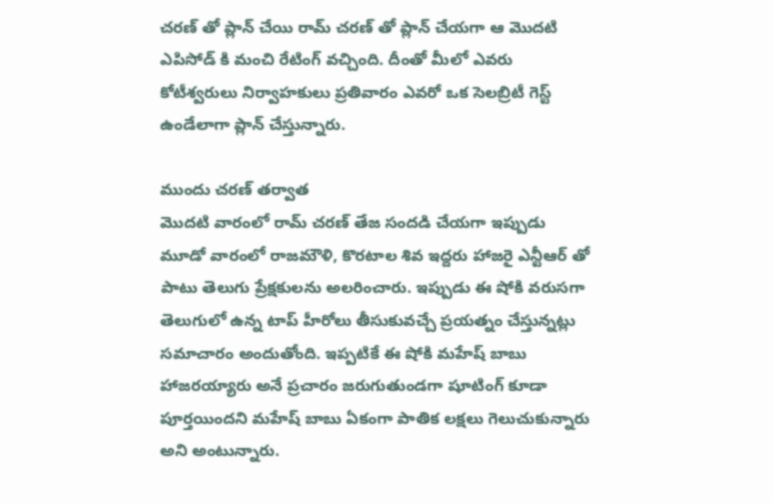చరణ్ తో ప్లాన్ చేయి రామ్ చరణ్ తో ప్లాన్ చేయగా ఆ మొదటి ఎపిసోడ్ కి మంచి రేటింగ్ వచ్చింది. దీంతో మీలో ఎవరు కోటీశ్వరులు నిర్వాహకులు ప్రతివారం ఎవరో ఒక సెలబ్రిటీ గెస్ట్ ఉండేలాగా ప్లాన్ చేస్తున్నారు.

ముందు చరణ్ తర్వాత
మొదటి వారంలో రామ్ చరణ్ తేజ సందడి చేయగా ఇప్పుడు మూడో వారంలో రాజమౌళి, కొరటాల శివ ఇద్దరు హాజరై ఎన్టీఆర్ తో పాటు తెలుగు ప్రేక్షకులను అలరించారు. ఇప్పుడు ఈ షోకి వరుసగా తెలుగులో ఉన్న టాప్ హీరోలు తీసుకువచ్చే ప్రయత్నం చేస్తున్నట్లు సమాచారం అందుతోంది. ఇప్పటికే ఈ షోకి మహేష్ బాబు హాజరయ్యారు అనే ప్రచారం జరుగుతుండగా షూటింగ్ కూడా పూర్తయిందని మహేష్ బాబు ఏకంగా పాతిక లక్షలు గెలుచుకున్నారు అని అంటున్నారు.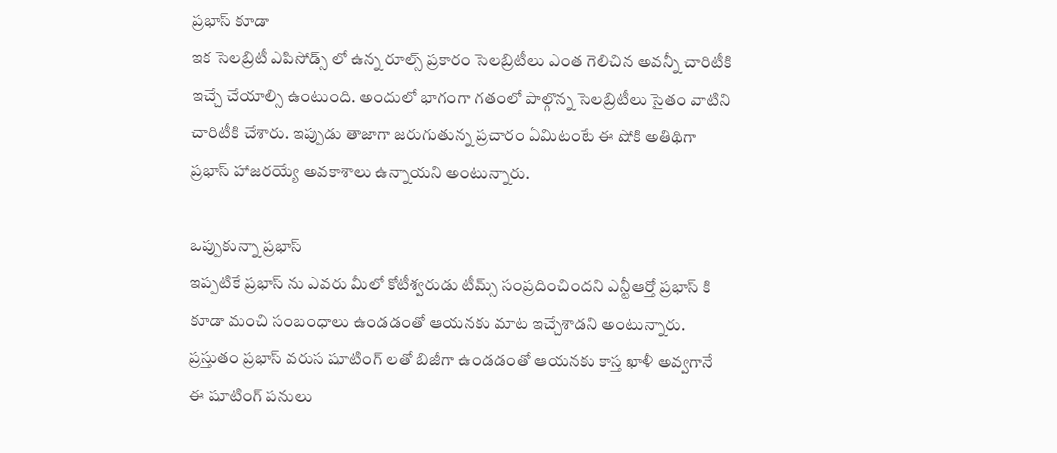ప్రభాస్ కూడా
ఇక సెలబ్రిటీ ఎపిసోడ్స్ లో ఉన్న రూల్స్ ప్రకారం సెలబ్రిటీలు ఎంత గెలిచిన అవన్నీ చారిటీకి ఇచ్చే చేయాల్సి ఉంటుంది. అందులో భాగంగా గతంలో పాల్గొన్న సెలబ్రిటీలు సైతం వాటిని చారిటీకి చేశారు. ఇప్పుడు తాజాగా జరుగుతున్న ప్రచారం ఏమిటంటే ఈ షోకి అతిథిగా ప్రభాస్ హాజరయ్యే అవకాశాలు ఉన్నాయని అంటున్నారు.

ఒప్పుకున్నా ప్రభాస్
ఇప్పటికే ప్రభాస్ ను ఎవరు మీలో కోటీశ్వరుడు టీమ్స్ సంప్రదించిందని ఎన్టీఆర్తో ప్రభాస్ కి కూడా మంచి సంబంధాలు ఉండడంతో ఆయనకు మాట ఇచ్చేశాడని అంటున్నారు. ప్రస్తుతం ప్రభాస్ వరుస షూటింగ్ లతో బిజీగా ఉండడంతో ఆయనకు కాస్త ఖాళీ అవ్వగానే ఈ షూటింగ్ పనులు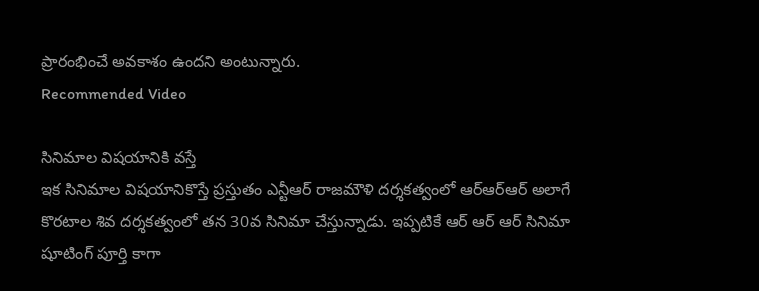ప్రారంభించే అవకాశం ఉందని అంటున్నారు.
Recommended Video

సినిమాల విషయానికి వస్తే
ఇక సినిమాల విషయానికొస్తే ప్రస్తుతం ఎన్టీఆర్ రాజమౌళి దర్శకత్వంలో ఆర్ఆర్ఆర్ అలాగే కొరటాల శివ దర్శకత్వంలో తన 30వ సినిమా చేస్తున్నాడు. ఇప్పటికే ఆర్ ఆర్ ఆర్ సినిమా షూటింగ్ పూర్తి కాగా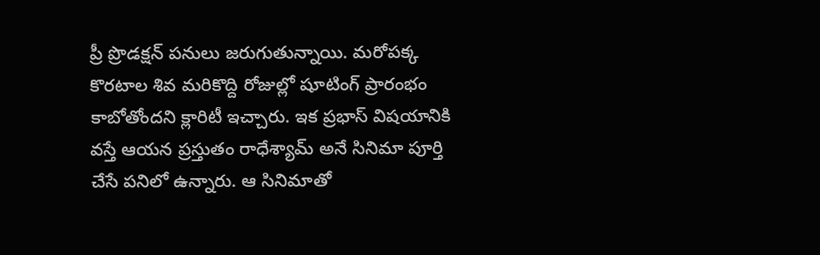ప్రీ ప్రొడక్షన్ పనులు జరుగుతున్నాయి. మరోపక్క కొరటాల శివ మరికొద్ది రోజుల్లో షూటింగ్ ప్రారంభం కాబోతోందని క్లారిటీ ఇచ్చారు. ఇక ప్రభాస్ విషయానికి వస్తే ఆయన ప్రస్తుతం రాధేశ్యామ్ అనే సినిమా పూర్తి చేసే పనిలో ఉన్నారు. ఆ సినిమాతో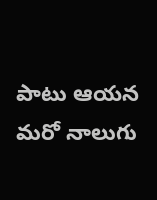పాటు ఆయన మరో నాలుగు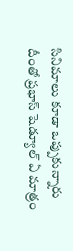సినిమాలు కూడా ఒప్పుకున్నారు దీంతో ప్రభాస్ షెడ్యూల్ ఏ మాత్రం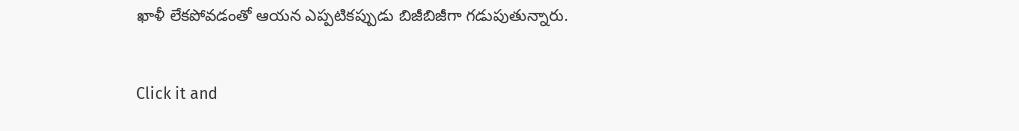ఖాళీ లేకపోవడంతో ఆయన ఎప్పటికప్పుడు బిజీబిజీగా గడుపుతున్నారు.


Click it and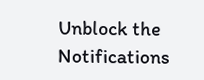Unblock the Notifications